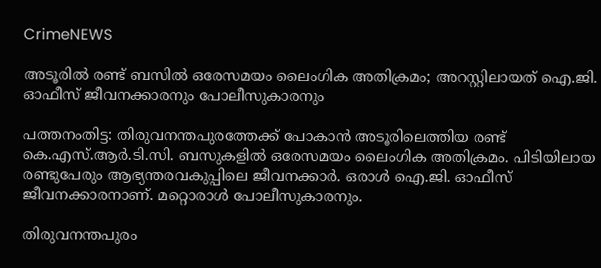CrimeNEWS

അടൂരില്‍ രണ്ട് ബസില്‍ ഒരേസമയം ലൈംഗിക അതിക്രമം; അറസ്റ്റിലായത് ഐ.ജി. ഓഫീസ് ജീവനക്കാരനും പോലീസുകാരനും

പത്തനംതിട്ട: തിരുവനന്തപുരത്തേക്ക് പോകാന്‍ അടൂരിലെത്തിയ രണ്ട് കെ.എസ്.ആര്‍.ടി.സി. ബസുകളില്‍ ഒരേസമയം ലൈംഗിക അതിക്രമം. പിടിയിലായ രണ്ടുപേരും ആഭ്യന്തരവകുപ്പിലെ ജീവനക്കാര്‍. ഒരാള്‍ ഐ.ജി. ഓഫീസ് ജീവനക്കാരനാണ്. മറ്റൊരാള്‍ പോലീസുകാരനും.

തിരുവനന്തപുരം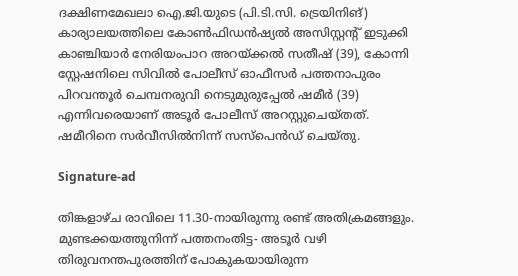ദക്ഷിണമേഖലാ ഐ.ജി.യുടെ (പി.ടി.സി. ട്രെയിനിങ്) കാര്യാലയത്തിലെ കോണ്‍ഫിഡന്‍ഷ്യല്‍ അസിസ്റ്റന്റ് ഇടുക്കി കാഞ്ചിയാര്‍ നേരിയംപാറ അറയ്ക്കല്‍ സതീഷ് (39), കോന്നി സ്റ്റേഷനിലെ സിവില്‍ പോലീസ് ഓഫീസര്‍ പത്തനാപുരം പിറവന്തൂര്‍ ചെമ്പനരുവി നെടുമുരുപ്പേല്‍ ഷമീര്‍ (39) എന്നിവരെയാണ് അടൂര്‍ പോലീസ് അറസ്റ്റുചെയ്തത്. ഷമീറിനെ സര്‍വീസില്‍നിന്ന് സസ്‌പെന്‍ഡ് ചെയ്തു.

Signature-ad

തിങ്കളാഴ്ച രാവിലെ 11.30-നായിരുന്നു രണ്ട് അതിക്രമങ്ങളും. മുണ്ടക്കയത്തുനിന്ന് പത്തനംതിട്ട- അടൂര്‍ വഴി തിരുവനന്തപുരത്തിന് പോകുകയായിരുന്ന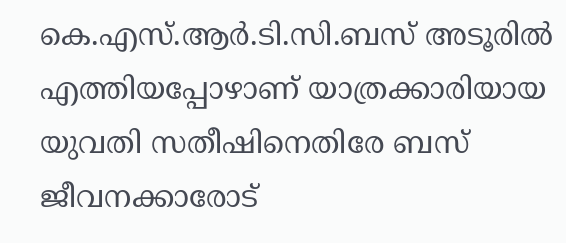കെ.എസ്.ആര്‍.ടി.സി.ബസ് അടൂരില്‍ എത്തിയപ്പോഴാണ് യാത്രക്കാരിയായ യുവതി സതീഷിനെതിരേ ബസ് ജീവനക്കാരോട്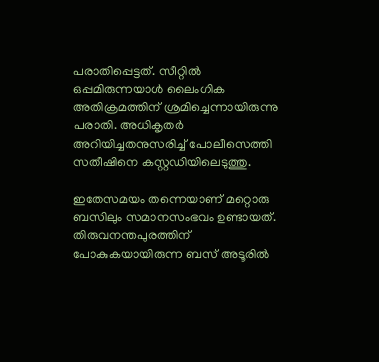പരാതിപ്പെട്ടത്. സീറ്റില്‍ ഒപ്പമിരുന്നയാള്‍ ലൈംഗിക അതിക്രമത്തിന് ശ്രമിച്ചെന്നായിരുന്നു പരാതി. അധികൃതര്‍ അറിയിച്ചതനുസരിച്ച് പോലീസെത്തി സതീഷിനെ കസ്റ്റഡിയിലെടുത്തു.

ഇതേസമയം തന്നെയാണ് മറ്റൊരു ബസിലും സമാനസംഭവം ഉണ്ടായത്. തിരുവനന്തപുരത്തിന് പോകുകയായിരുന്ന ബസ് അടൂരില്‍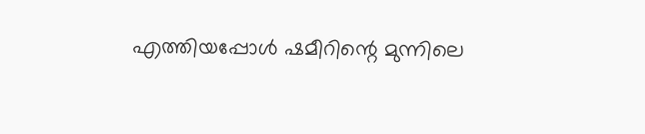എത്തിയപ്പോള്‍ ഷമീറിന്റെ മുന്നിലെ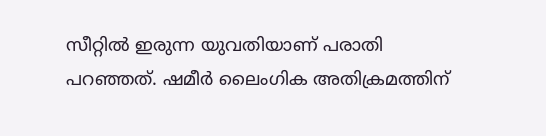സീറ്റില്‍ ഇരുന്ന യുവതിയാണ് പരാതി പറഞ്ഞത്. ഷമീര്‍ ലൈംഗിക അതിക്രമത്തിന്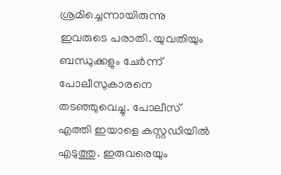ശ്രമിച്ചെന്നായിരുന്നു ഇവരുടെ പരാതി. യുവതിയും ബന്ധുക്കളും ചേര്‍ന്ന് പോലീസുകാരനെ തടഞ്ഞുവെച്ചു. പോലീസ് എത്തി ഇയാളെ കസ്റ്റഡിയില്‍ എടുത്തു. ഇരുവരെയും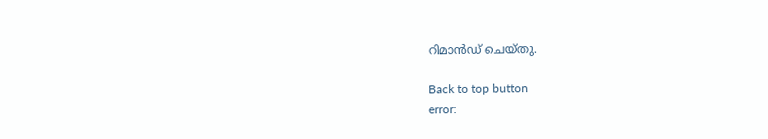റിമാന്‍ഡ് ചെയ്തു.

Back to top button
error: